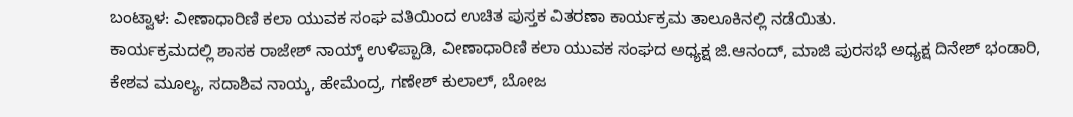ಬಂಟ್ವಾಳ: ವೀಣಾಧಾರಿಣಿ ಕಲಾ ಯುವಕ ಸಂಘ ವತಿಯಿಂದ ಉಚಿತ ಪುಸ್ತಕ ವಿತರಣಾ ಕಾರ್ಯಕ್ರಮ ತಾಲೂಕಿನಲ್ಲಿ ನಡೆಯಿತು.
ಕಾರ್ಯಕ್ರಮದಲ್ಲಿ ಶಾಸಕ ರಾಜೇಶ್ ನಾಯ್ಕ್ ಉಳಿಪ್ಪಾಡಿ, ವೀಣಾಧಾರಿಣಿ ಕಲಾ ಯುವಕ ಸಂಘದ ಅಧ್ಯಕ್ಷ ಜಿ.ಆನಂದ್, ಮಾಜಿ ಪುರಸಭೆ ಅಧ್ಯಕ್ಷ ದಿನೇಶ್ ಭಂಡಾರಿ, ಕೇಶವ ಮೂಲ್ಯ, ಸದಾಶಿವ ನಾಯ್ಕ, ಹೇಮೆಂದ್ರ, ಗಣೇಶ್ ಕುಲಾಲ್, ಬೋಜ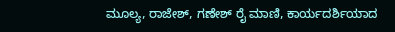ಮೂಲ್ಯ, ರಾಜೇಶ್, ಗಣೇಶ್ ರೈ ಮಾಣಿ, ಕಾರ್ಯದರ್ಶಿಯಾದ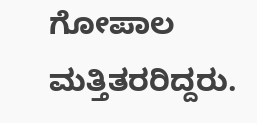ಗೋಪಾಲ ಮತ್ತಿತರರಿದ್ದರು.